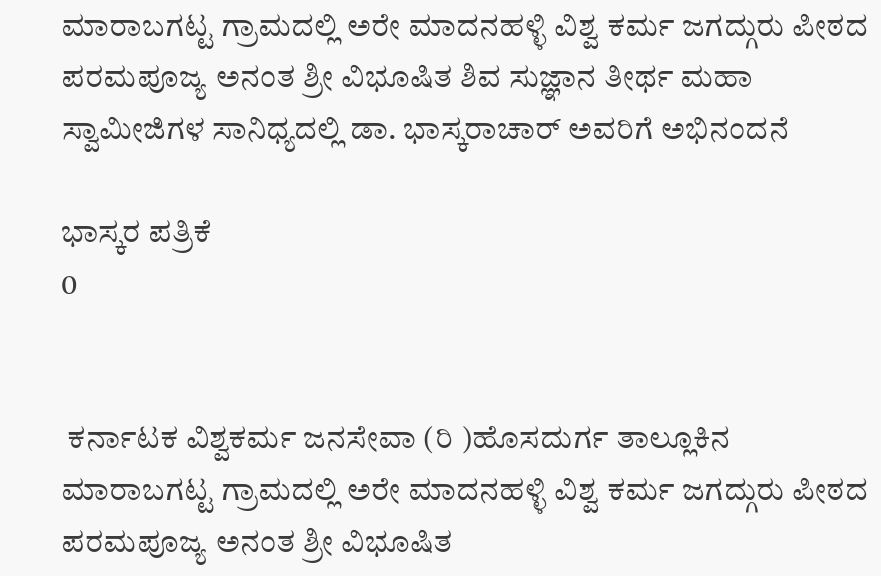ಮಾರಾಬಗಟ್ಟ ಗ್ರಾಮದಲ್ಲಿ ಅರೇ ಮಾದನಹಳ್ಳಿ ವಿಶ್ವ ಕರ್ಮ ಜಗದ್ಗುರು ಪೀಠದ ಪರಮಪೂಜ್ಯ ಅನಂತ ಶ್ರೀ ವಿಭೂಷಿತ ಶಿವ ಸುಜ್ಞಾನ ತೀರ್ಥ ಮಹಾ ಸ್ವಾಮೀಜಿಗಳ ಸಾನಿಧ್ಯದಲ್ಲಿ ಡಾ. ಭಾಸ್ಕರಾಚಾರ್ ಅವರಿಗೆ ಅಭಿನಂದನೆ

ಭಾಸ್ಕರ ಪತ್ರಿಕೆ
0


 ಕರ್ನಾಟಕ ವಿಶ್ವಕರ್ಮ ಜನಸೇವಾ (ರಿ )ಹೊಸದುರ್ಗ ತಾಲ್ಲೂಕಿನ ಮಾರಾಬಗಟ್ಟ ಗ್ರಾಮದಲ್ಲಿ ಅರೇ ಮಾದನಹಳ್ಳಿ ವಿಶ್ವ ಕರ್ಮ ಜಗದ್ಗುರು ಪೀಠದ ಪರಮಪೂಜ್ಯ ಅನಂತ ಶ್ರೀ ವಿಭೂಷಿತ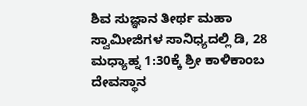ಶಿವ ಸುಜ್ಞಾನ ತೀರ್ಥ ಮಹಾ ಸ್ವಾಮೀಜಿಗಳ ಸಾನಿಧ್ಯದಲ್ಲಿ ಡಿ, 28 ಮಧ್ಯಾಹ್ನ 1:30ಕ್ಕೆ ಶ್ರೀ ಕಾಳಿಕಾಂಬ ದೇವಸ್ಥಾನ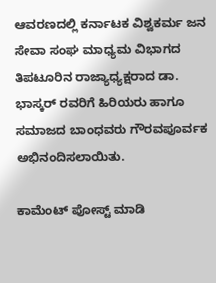ಆವರಣದಲ್ಲಿ ಕರ್ನಾಟಕ ವಿಶ್ವಕರ್ಮ ಜನ ಸೇವಾ ಸಂಘ ಮಾಧ್ಯಮ ವಿಭಾಗದ ತಿಪಟೂರಿನ ರಾಜ್ಯಾಧ್ಯಕ್ಷರಾದ ಡಾ. ಭಾಸ್ಕರ್ ರವರಿಗೆ ಹಿರಿಯರು ಹಾಗೂ ಸಮಾಜದ ಬಾಂಧವರು ಗೌರವಪೂರ್ವಕ ಅಭಿನಂದಿಸಲಾಯಿತು.

ಕಾಮೆಂಟ್‌‌ ಪೋಸ್ಟ್‌ ಮಾಡಿ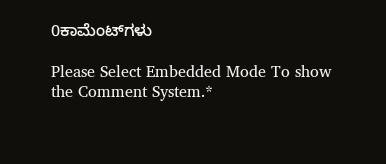0ಕಾಮೆಂಟ್‌ಗಳು

Please Select Embedded Mode To show the Comment System.*